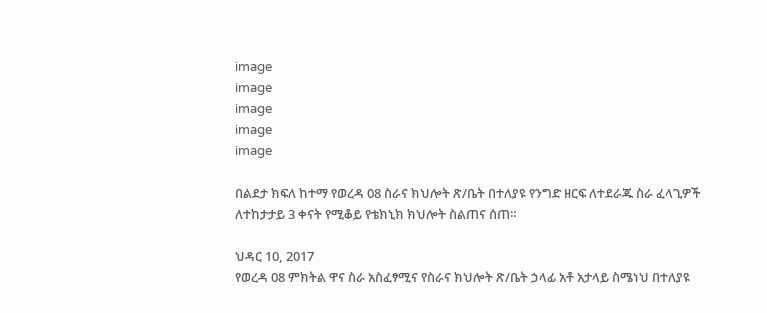image
image
image
image
image

በልደታ ክፍለ ከተማ የወረዳ 08 ስራና ክህሎት ጽ/ቤት በተለያዩ የንግድ ዘርፍ ለተደራጁ ስራ ፈላጊዎች ለተከታታይ 3 ቀናት የሚቆይ የቴክኒክ ክህሎት ስልጠና ሰጠ።

ህዳር 10, 2017
የወረዳ 08 ምክትል ዋና ስራ አስፈፃሚና የስራና ክህሎት ጽ/ቤት ኃላፊ አቶ አታላይ ስሜነህ በተለያዩ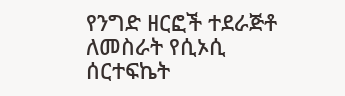የንግድ ዘርፎች ተደራጅቶ ለመስራት የሲኦሲ ሰርተፍኬት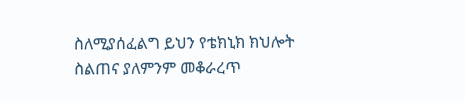ስለሚያሰፈልግ ይህን የቴክኒክ ክህሎት ስልጠና ያለምንም መቆራረጥ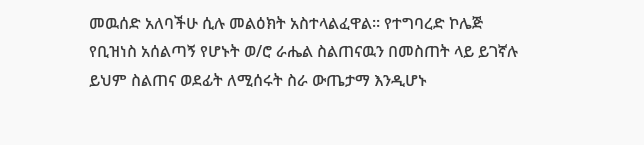መዉሰድ አለባችሁ ሲሉ መልዕክት አስተላልፈዋል። የተግባረድ ኮሌጅ የቢዝነስ አሰልጣኝ የሆኑት ወ/ሮ ራሔል ስልጠናዉን በመስጠት ላይ ይገኛሉ ይህም ስልጠና ወደፊት ለሚሰሩት ስራ ውጤታማ እንዲሆኑ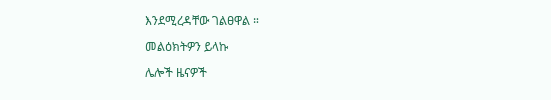እንደሚረዳቸው ገልፀዋል ።

መልዕክትዎን ይላኩ

ሌሎች ዜናዎች